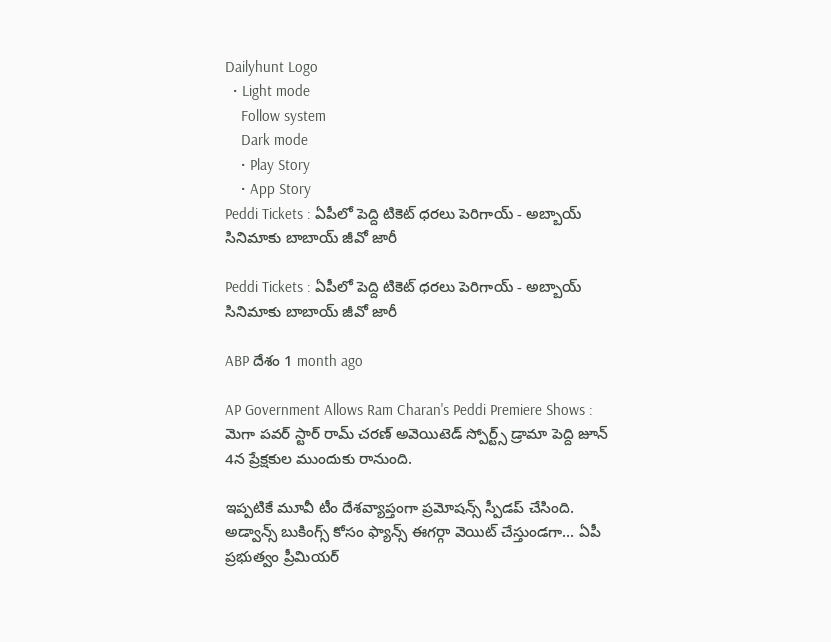Dailyhunt Logo
  • Light mode
    Follow system
    Dark mode
    • Play Story
    • App Story
Peddi Tickets : ఏపీలో పెద్ది టికెట్ ధరలు పెరిగాయ్ - అబ్బాయ్ సినిమాకు బాబాయ్ జీవో జారీ

Peddi Tickets : ఏపీలో పెద్ది టికెట్ ధరలు పెరిగాయ్ - అబ్బాయ్ సినిమాకు బాబాయ్ జీవో జారీ

ABP దేశం 1 month ago

AP Government Allows Ram Charan's Peddi Premiere Shows : మెగా పవర్ స్టార్ రామ్ చరణ్ అవెయిటెడ్ స్పోర్ట్స్ డ్రామా పెద్ది జూన్ 4న ప్రేక్షకుల ముందుకు రానుంది.

ఇప్పటికే మూవీ టీం దేశవ్యాప్తంగా ప్రమోషన్స్ స్పీడప్ చేసింది. అడ్వాన్స్ బుకింగ్స్ కోసం ఫ్యాన్స్ ఈగర్గా వెయిట్ చేస్తుండగా... ఏపీ ప్రభుత్వం ప్రీమియర్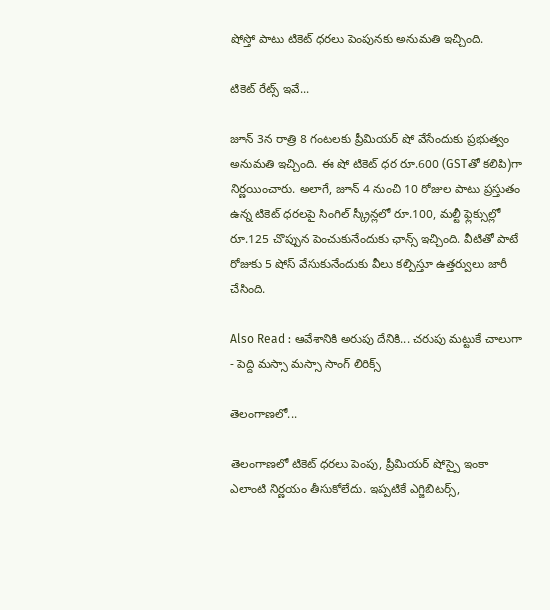షోస్తో పాటు టికెట్ ధరలు పెంపునకు అనుమతి ఇచ్చింది.

టికెట్ రేట్స్ ఇవే...

జూన్ 3న రాత్రి 8 గంటలకు ప్రీమియర్ షో వేసేందుకు ప్రభుత్వం అనుమతి ఇచ్చింది. ఈ షో టికెట్ ధర రూ.600 (GSTతో కలిపి)గా నిర్ణయించారు. అలాగే, జూన్ 4 నుంచి 10 రోజుల పాటు ప్రస్తుతం ఉన్న టికెట్ ధరలపై సింగిల్ స్క్రీన్లలో రూ.100, మల్టీ ఫ్లెక్సుల్లో రూ.125 చొప్పున పెంచుకునేందుకు ఛాన్స్ ఇచ్చింది. వీటితో పాటే రోజుకు 5 షోస్ వేసుకునేందుకు వీలు కల్పిస్తూ ఉత్తర్వులు జారీ చేసింది.

Also Read : ఆవేశానికి అరుపు దేనికి... చరుపు మట్టుకే చాలుగా - పెద్ది మస్సా మస్సా సాంగ్ లిరిక్స్

తెలంగాణలో...

తెలంగాణలో టికెట్ ధరలు పెంపు, ప్రీమియర్ షోస్పై ఇంకా ఎలాంటి నిర్ణయం తీసుకోలేదు. ఇప్పటికే ఎగ్జిబిటర్స్,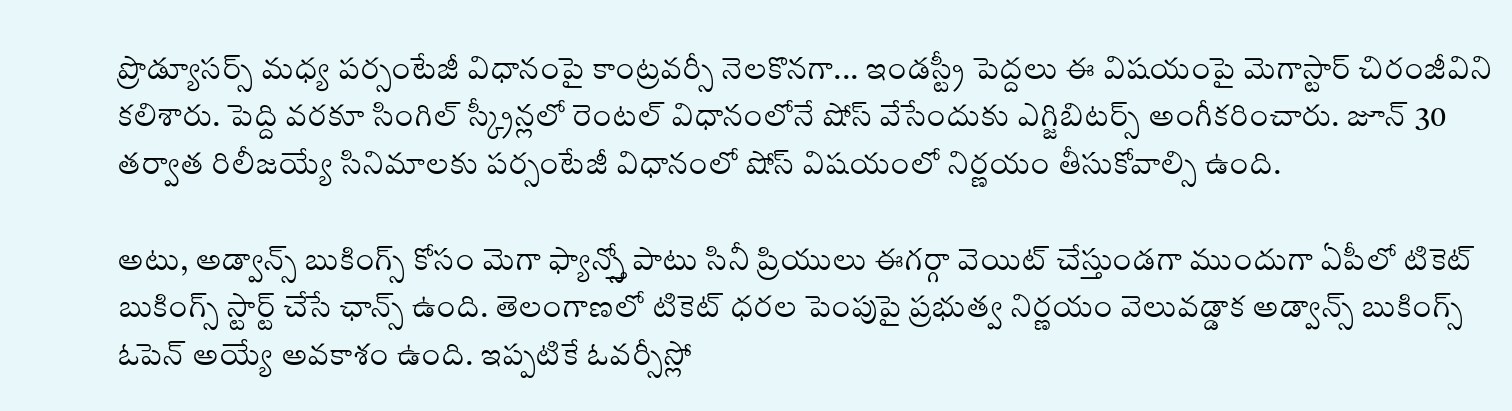ప్రొడ్యూసర్స్ మధ్య పర్సంటేజీ విధానంపై కాంట్రవర్సీ నెలకొనగా... ఇండస్ట్రీ పెద్దలు ఈ విషయంపై మెగాస్టార్ చిరంజీవిని కలిశారు. పెద్ది వరకూ సింగిల్ స్క్రీన్లలో రెంటల్ విధానంలోనే షోస్ వేసేందుకు ఎగ్జిబిటర్స్ అంగీకరించారు. జూన్ 30 తర్వాత రిలీజయ్యే సినిమాలకు పర్సంటేజీ విధానంలో షోస్ విషయంలో నిర్ణయం తీసుకోవాల్సి ఉంది.

అటు, అడ్వాన్స్ బుకింగ్స్ కోసం మెగా ఫ్యాన్స్తో పాటు సినీ ప్రియులు ఈగర్గా వెయిట్ చేస్తుండగా ముందుగా ఏపీలో టికెట్ బుకింగ్స్ స్టార్ట్ చేసే ఛాన్స్ ఉంది. తెలంగాణలో టికెట్ ధరల పెంపుపై ప్రభుత్వ నిర్ణయం వెలువడ్డాక అడ్వాన్స్ బుకింగ్స్ ఓపెన్ అయ్యే అవకాశం ఉంది. ఇప్పటికే ఓవర్సీస్లో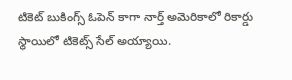టికెట్ బుకింగ్స్ ఓపెన్ కాగా నార్త్ అమెరికాలో రికార్డు స్థాయిలో టికెట్స్ సేల్ అయ్యాయి.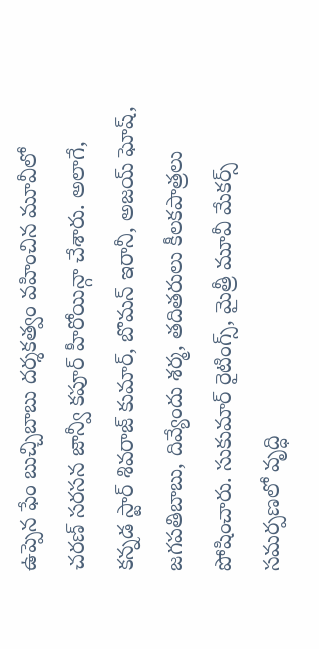ఉప్పెన ఫేం బుచ్చిబాబు దర్శకత్వం వహించిన మూవీలో చరణ్ సరసన జాన్వీ కపూర్ హీరోయిన్గా చేశారు. అలాగే, కన్నడ స్టార్ శివరాజ్ కుమార్, బొమన్ ఇరానీ, అజయ్ ఘోష్, జగపతిబాబు, దివ్యేందు శర్మ, తదితరులు కీలకపాత్రలు పోషించారు. సుకుమార్ రైటింగ్స్, మైత్రీ మూవీ మేకర్స్ సమర్పణలో వృద్ధి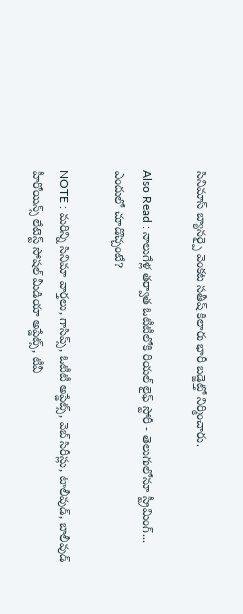సినిమాస్ బ్యానర్పై వెంకట సతీష్ కిలారు భారీ బడ్జెట్తో నిర్మించారు.

Also Read : నాలుగేళ్ల తర్వాత ఓటీటీలోకి రియల్ లైఫ్ స్టోరీ - తెలుగులోనూ స్ట్రీమింగ్... ఎందులో చూడొచ్చంటే?

NOTE : మరిన్ని సినిమా వార్తలు, గాసిప్స్, ఓటీటీ అప్డేట్స్, వెబ్ సిరీస్లు, టాలీవుడ్, బాలీవుడ్ హీరోయిన్స్ లేటెస్ట్ సోషల్ మీడియా అప్డేట్స్, టీవీ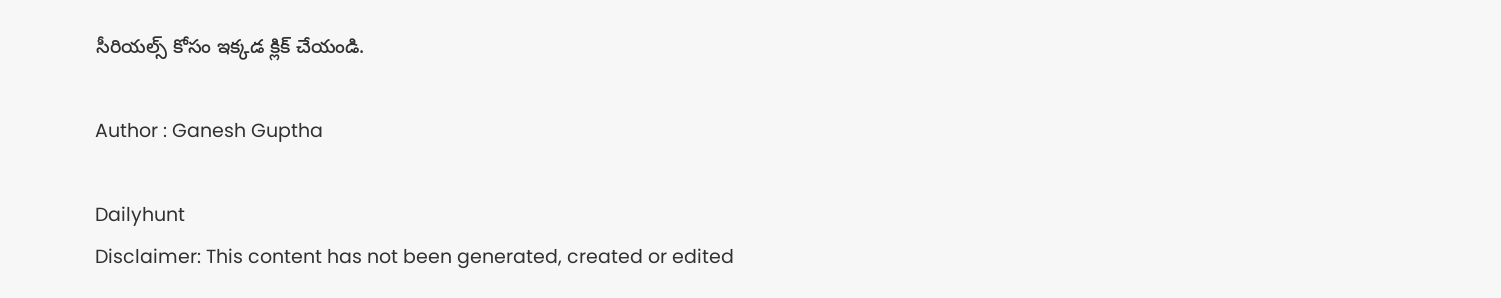సీరియల్స్ కోసం ఇక్కడ క్లిక్ చేయండి.

Author : Ganesh Guptha

Dailyhunt
Disclaimer: This content has not been generated, created or edited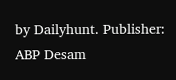by Dailyhunt. Publisher: ABP Desam